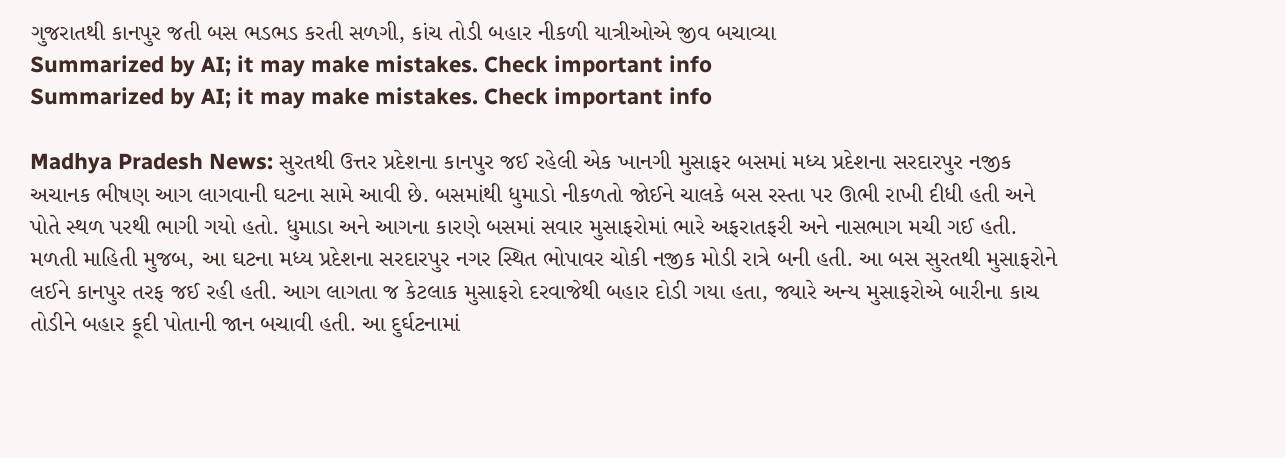ગુજરાતથી કાનપુર જતી બસ ભડભડ કરતી સળગી, કાંચ તોડી બહાર નીકળી યાત્રીઓએ જીવ બચાવ્યા
Summarized by AI; it may make mistakes. Check important info
Summarized by AI; it may make mistakes. Check important info

Madhya Pradesh News: સુરતથી ઉત્તર પ્રદેશના કાનપુર જઈ રહેલી એક ખાનગી મુસાફર બસમાં મધ્ય પ્રદેશના સરદારપુર નજીક અચાનક ભીષણ આગ લાગવાની ઘટના સામે આવી છે. બસમાંથી ધુમાડો નીકળતો જોઈને ચાલકે બસ રસ્તા પર ઊભી રાખી દીધી હતી અને પોતે સ્થળ પરથી ભાગી ગયો હતો. ધુમાડા અને આગના કારણે બસમાં સવાર મુસાફરોમાં ભારે અફરાતફરી અને નાસભાગ મચી ગઈ હતી.
મળતી માહિતી મુજબ, આ ઘટના મધ્ય પ્રદેશના સરદારપુર નગર સ્થિત ભોપાવર ચોકી નજીક મોડી રાત્રે બની હતી. આ બસ સુરતથી મુસાફરોને લઈને કાનપુર તરફ જઈ રહી હતી. આગ લાગતા જ કેટલાક મુસાફરો દરવાજેથી બહાર દોડી ગયા હતા, જ્યારે અન્ય મુસાફરોએ બારીના કાચ તોડીને બહાર કૂદી પોતાની જાન બચાવી હતી. આ દુર્ઘટનામાં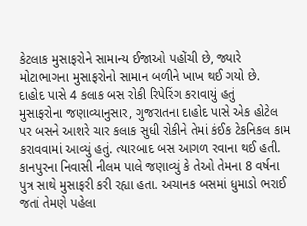કેટલાક મુસાફરોને સામાન્ય ઈજાઓ પહોંચી છે, જ્યારે મોટાભાગના મુસાફરોનો સામાન બળીને ખાખ થઈ ગયો છે.
દાહોદ પાસે 4 કલાક બસ રોકી રિપેરિંગ કરાવાયું હતું
મુસાફરોના જણાવ્યાનુસાર, ગુજરાતના દાહોદ પાસે એક હોટેલ પર બસને આશરે ચાર કલાક સુધી રોકીને તેમાં કંઈક ટેકનિકલ કામ કરાવવામાં આવ્યું હતું. ત્યારબાદ બસ આગળ રવાના થઈ હતી. કાનપુરના નિવાસી નીલમ પાલે જણાવ્યું કે તેઓ તેમના 8 વર્ષના પુત્ર સાથે મુસાફરી કરી રહ્યા હતા. અચાનક બસમાં ધુમાડો ભરાઈ જતાં તેમણે પહેલા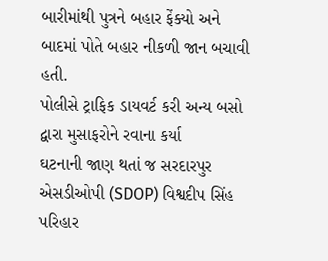બારીમાંથી પુત્રને બહાર ફેંક્યો અને બાદમાં પોતે બહાર નીકળી જાન બચાવી હતી.
પોલીસે ટ્રાફિક ડાયવર્ટ કરી અન્ય બસો દ્વારા મુસાફરોને રવાના કર્યા
ઘટનાની જાણ થતાં જ સરદારપુર એસડીઓપી (SDOP) વિશ્વદીપ સિંહ પરિહાર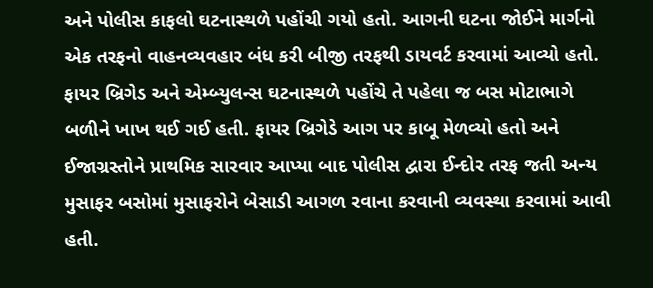અને પોલીસ કાફલો ઘટનાસ્થળે પહોંચી ગયો હતો. આગની ઘટના જોઈને માર્ગનો એક તરફનો વાહનવ્યવહાર બંધ કરી બીજી તરફથી ડાયવર્ટ કરવામાં આવ્યો હતો. ફાયર બ્રિગેડ અને એમ્બ્યુલન્સ ઘટનાસ્થળે પહોંચે તે પહેલા જ બસ મોટાભાગે બળીને ખાખ થઈ ગઈ હતી. ફાયર બ્રિગેડે આગ પર કાબૂ મેળવ્યો હતો અને ઈજાગ્રસ્તોને પ્રાથમિક સારવાર આપ્યા બાદ પોલીસ દ્વારા ઈન્દોર તરફ જતી અન્ય મુસાફર બસોમાં મુસાફરોને બેસાડી આગળ રવાના કરવાની વ્યવસ્થા કરવામાં આવી હતી.